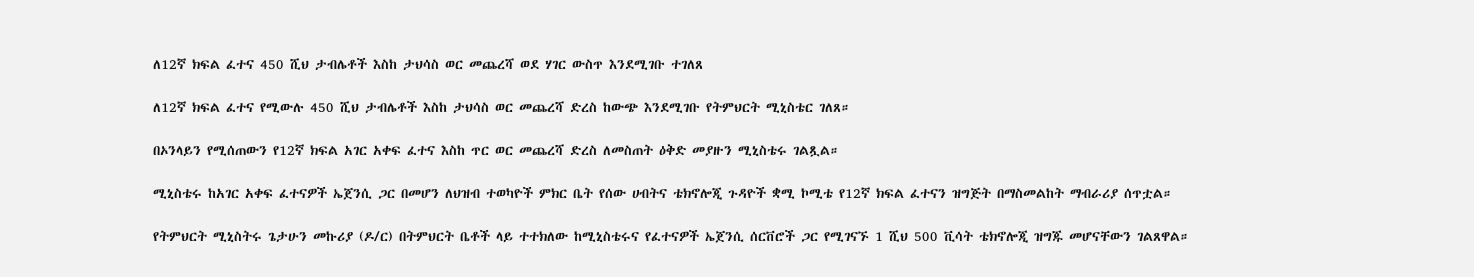ለ12ኛ ክፍል ፈተና 450 ሺህ ታብሌቶች እስከ ታህሳስ ወር መጨረሻ ወደ ሃገር ውስጥ እንደሚገቡ ተገለጸ

ለ12ኛ ክፍል ፈተና የሚውሉ 450 ሺህ ታብሌቶች እስከ ታህሳስ ወር መጨረሻ ድረስ ከውጭ እንደሚገቡ የትምህርት ሚኒስቴር ገለጸ።

በኦንላይን የሚሰጠውን የ12ኛ ክፍል አገር አቀፍ ፈተና እስከ ጥር ወር መጨረሻ ድረስ ለመስጠት ዕቅድ መያዙን ሚኒስቴሩ ገልጿል።

ሚኒስቴሩ ከአገር አቀፍ ፈተናዎች ኤጀንሲ ጋር በመሆን ለህዝብ ተወካዮች ምክር ቤት የሰው ሀብትና ቴክኖሎጂ ጉዳዮች ቋሚ ኮሚቴ የ12ኛ ክፍል ፈተናን ዝግጅት በማስመልከት ማብራሪያ ሰጥቷል።

የትምህርት ሚኒስትሩ ጌታሁን መኩሪያ (ዶ/ር) በትምህርት ቤቶች ላይ ተተክለው ከሚኒስቴሩና የፈተናዎች ኤጀንሲ ሰርቨሮች ጋር የሚገናኙ 1 ሺህ 500 ቪሳት ቴክኖሎጂ ዝግጁ መሆናቸውን ገልጸዋል።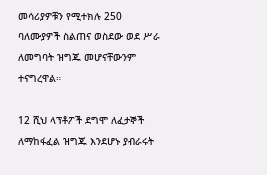መሳሪያዎቹን የሚተክሉ 250 ባለሙያዎች ስልጠና ወስደው ወደ ሥራ ለመግባት ዝግጁ መሆናቸውንም ተናግረዋል።

12 ሺህ ላፕቶፖች ደግሞ ለፈታኞች ለማከፋፈል ዝግጁ እንደሆኑ ያብራሩት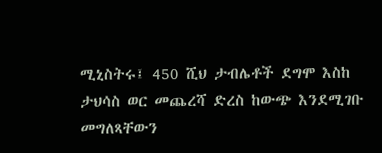ሚኒስትሩ፤ 450 ሺህ ታብሌቶች ደግሞ እስከ ታህሳስ ወር መጨረሻ ድረስ ከውጭ እንደሚገቡ መግለጻቸውን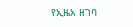የኢዜአ ዘገባ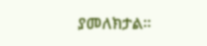ያመለክታል።